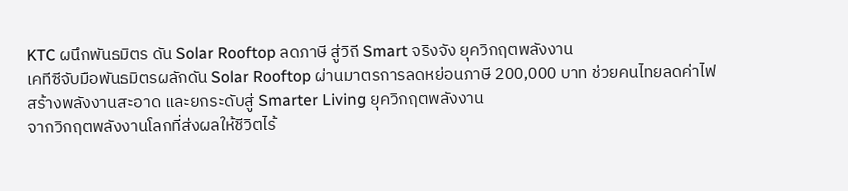KTC ผนึกพันธมิตร ดัน Solar Rooftop ลดภาษี สู่วิถี Smart จริงจัง ยุควิกฤตพลังงาน
เคทีซีจับมือพันธมิตรผลักดัน Solar Rooftop ผ่านมาตรการลดหย่อนภาษี 200,000 บาท ช่วยคนไทยลดค่าไฟ สร้างพลังงานสะอาด และยกระดับสู่ Smarter Living ยุควิกฤตพลังงาน
จากวิกฤตพลังงานโลกที่ส่งผลให้ชีวิตไร้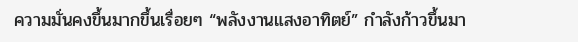ความมั่นคงขึ้นมากขึ้นเรื่อยๆ “พลังงานแสงอาทิตย์” กำลังก้าวขึ้นมา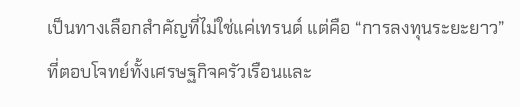เป็นทางเลือกสำคัญที่ไม่ใช่แค่เทรนด์ แต่คือ “การลงทุนระยะยาว” ที่ตอบโจทย์ทั้งเศรษฐกิจครัวเรือนและ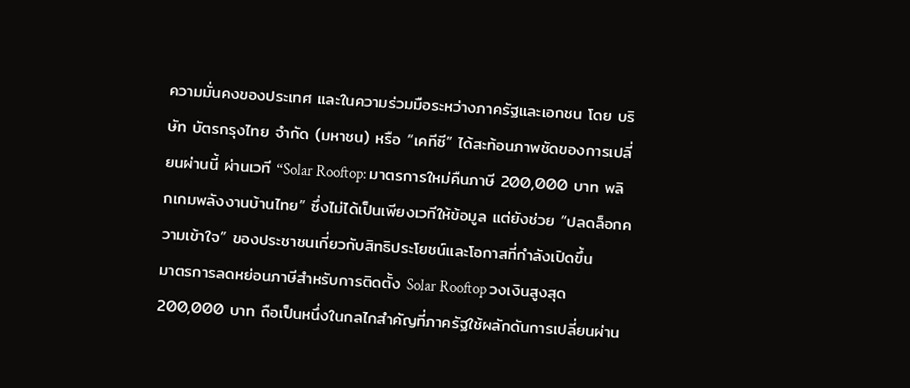ความมั่นคงของประเทศ และในความร่วมมือระหว่างภาครัฐและเอกชน โดย บริษัท บัตรกรุงไทย จำกัด (มหาชน) หรือ “เคทีซี” ได้สะท้อนภาพชัดของการเปลี่ยนผ่านนี้ ผ่านเวที “Solar Rooftop: มาตรการใหม่คืนภาษี 200,000 บาท พลิกเกมพลังงานบ้านไทย” ซึ่งไม่ได้เป็นเพียงเวทีให้ข้อมูล แต่ยังช่วย “ปลดล็อกความเข้าใจ” ของประชาชนเกี่ยวกับสิทธิประโยชน์และโอกาสที่กำลังเปิดขึ้น
มาตรการลดหย่อนภาษีสำหรับการติดตั้ง Solar Rooftop วงเงินสูงสุด 200,000 บาท ถือเป็นหนึ่งในกลไกสำคัญที่ภาครัฐใช้ผลักดันการเปลี่ยนผ่าน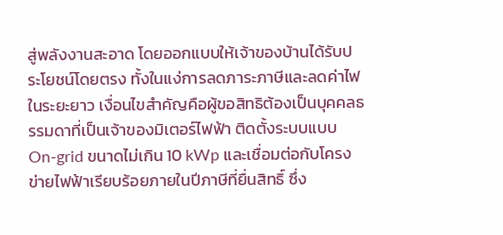สู่พลังงานสะอาด โดยออกแบบให้เจ้าของบ้านได้รับประโยชน์โดยตรง ทั้งในแง่การลดภาระภาษีและลดค่าไฟในระยะยาว เงื่อนไขสำคัญคือผู้ขอสิทธิต้องเป็นบุคคลธรรมดาที่เป็นเจ้าของมิเตอร์ไฟฟ้า ติดตั้งระบบแบบ On-grid ขนาดไม่เกิน 10 kWp และเชื่อมต่อกับโครงข่ายไฟฟ้าเรียบร้อยภายในปีภาษีที่ยื่นสิทธิ์ ซึ่ง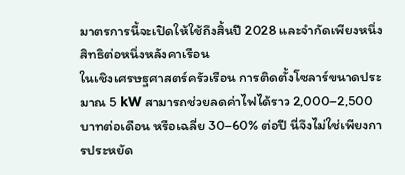มาตรการนี้จะเปิดให้ใช้ถึงสิ้นปี 2028 และจำกัดเพียงหนึ่งสิทธิต่อหนึ่งหลังคาเรือน
ในเชิงเศรษฐศาสตร์ครัวเรือน การติดตั้งโซลาร์ขนาดประมาณ 5 kW สามารถช่วยลดค่าไฟได้ราว 2,000–2,500 บาทต่อเดือน หรือเฉลี่ย 30–60% ต่อปี นี่จึงไม่ใช่เพียงการประหยัด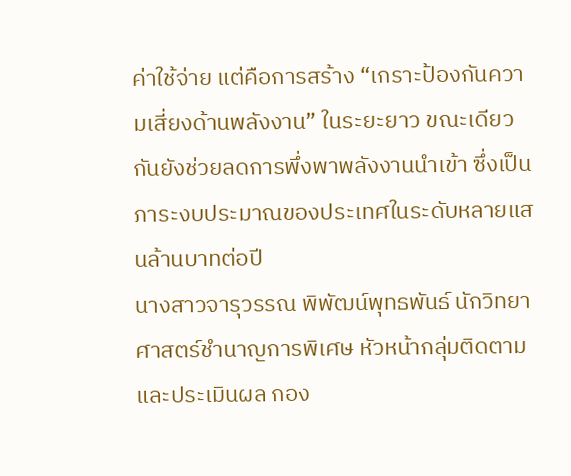ค่าใช้จ่าย แต่คือการสร้าง “เกราะป้องกันความเสี่ยงด้านพลังงาน” ในระยะยาว ขณะเดียวกันยังช่วยลดการพึ่งพาพลังงานนำเข้า ซึ่งเป็นภาระงบประมาณของประเทศในระดับหลายแสนล้านบาทต่อปี
นางสาวจารุวรรณ พิพัฒน์พุทธพันธ์ นักวิทยาศาสตร์ชำนาญการพิเศษ หัวหน้ากลุ่มติดตามและประเมินผล กอง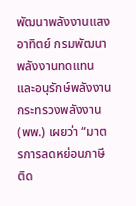พัฒนาพลังงานแสงอาทิตย์ กรมพัฒนาพลังงานทดแทนและอนุรักษ์พลังงาน กระทรวงพลังงาน (พพ.) เผยว่า “มาตรการลดหย่อนภาษีติด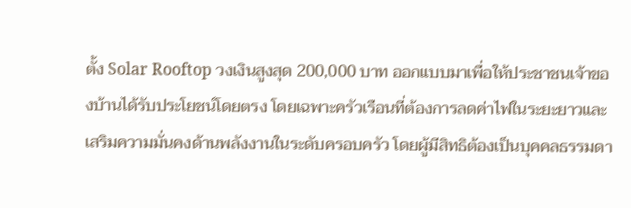ตั้ง Solar Rooftop วงเงินสูงสุด 200,000 บาท ออกแบบมาเพื่อให้ประชาชนเจ้าของบ้านได้รับประโยชน์โดยตรง โดยเฉพาะครัวเรือนที่ต้องการลดค่าไฟในระยะยาวและเสริมความมั่นคงด้านพลังงานในระดับครอบครัว โดยผู้มีสิทธิต้องเป็นบุคคลธรรมดา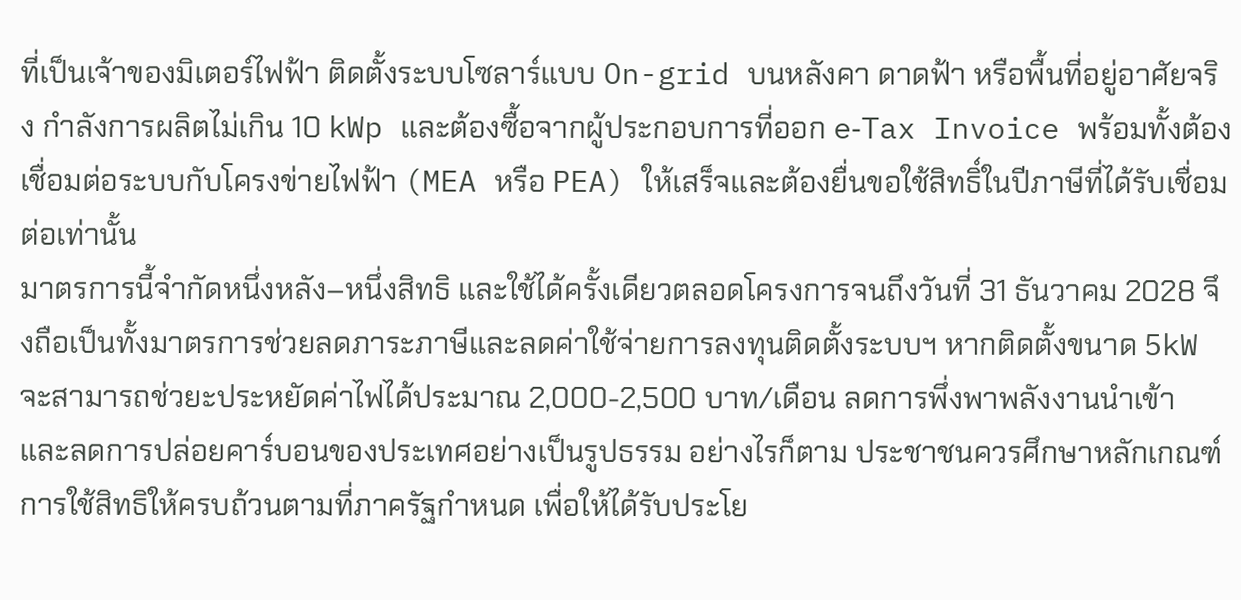ที่เป็นเจ้าของมิเตอร์ไฟฟ้า ติดตั้งระบบโซลาร์แบบ On-grid บนหลังคา ดาดฟ้า หรือพื้นที่อยู่อาศัยจริง กำลังการผลิตไม่เกิน 10 kWp และต้องซื้อจากผู้ประกอบการที่ออก e‑Tax Invoice พร้อมทั้งต้องเชื่อมต่อระบบกับโครงข่ายไฟฟ้า (MEA หรือ PEA) ให้เสร็จและต้องยื่นขอใช้สิทธิ์ในปีภาษีที่ได้รับเชื่อมต่อเท่านั้น
มาตรการนี้จำกัดหนึ่งหลัง–หนึ่งสิทธิ และใช้ได้ครั้งเดียวตลอดโครงการจนถึงวันที่ 31 ธันวาคม 2028 จึงถือเป็นทั้งมาตรการช่วยลดภาระภาษีและลดค่าใช้จ่ายการลงทุนติดตั้งระบบฯ หากติดตั้งขนาด 5kW จะสามารถช่วยะประหยัดค่าไฟได้ประมาณ 2,000-2,500 บาท/เดือน ลดการพึ่งพาพลังงานนำเข้า และลดการปล่อยคาร์บอนของประเทศอย่างเป็นรูปธรรม อย่างไรก็ตาม ประชาชนควรศึกษาหลักเกณฑ์การใช้สิทธิให้ครบถ้วนตามที่ภาครัฐกำหนด เพื่อให้ได้รับประโย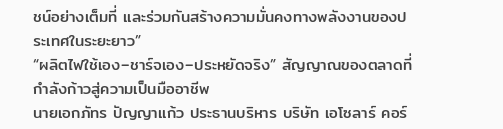ชน์อย่างเต็มที่ และร่วมกันสร้างความมั่นคงทางพลังงานของประเทศในระยะยาว”
“ผลิตไฟใช้เอง–ชาร์จเอง–ประหยัดจริง” สัญญาณของตลาดที่กำลังก้าวสู่ความเป็นมืออาชีพ
นายเอกภัทร ปัญญาแก้ว ประธานบริหาร บริษัท เอโซลาร์ คอร์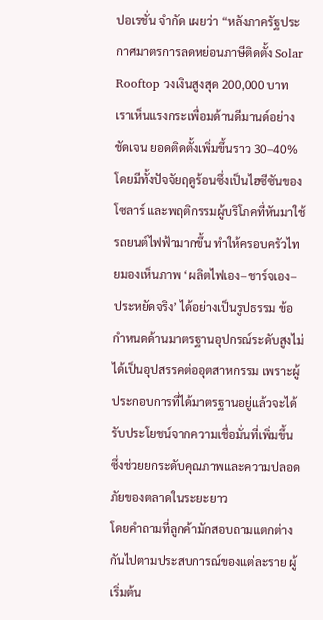ปอเรชั่น จำกัด เผยว่า “หลังภาครัฐประกาศมาตรการลดหย่อนภาษีติดตั้ง Solar Rooftop วงเงินสูงสุด 200,000 บาท เราเห็นแรงกระเพื่อมด้านดีมานด์อย่างชัดเจน ยอดติดตั้งเพิ่มขึ้นราว 30–40% โดยมีทั้งปัจจัยฤดูร้อนซึ่งเป็นไฮซีซันของโซลาร์ และพฤติกรรมผู้บริโภคที่หันมาใช้รถยนต์ไฟฟ้ามากขึ้น ทำให้ครอบครัวไทยมองเห็นภาพ ‘ผลิตไฟเอง–ชาร์จเอง–ประหยัดจริง’ ได้อย่างเป็นรูปธรรม ข้อกำหนดด้านมาตรฐานอุปกรณ์ระดับสูงไม่ได้เป็นอุปสรรคต่ออุตสาหกรรม เพราะผู้ประกอบการที่ได้มาตรฐานอยู่แล้วจะได้รับประโยชน์จากความเชื่อมั่นที่เพิ่มขึ้น ซึ่งช่วยยกระดับคุณภาพและความปลอดภัยของตลาดในระยะยาว
โดยคำถามที่ลูกค้ามักสอบถามแตกต่างกันไปตามประสบการณ์ของแต่ละราย ผู้เริ่มต้น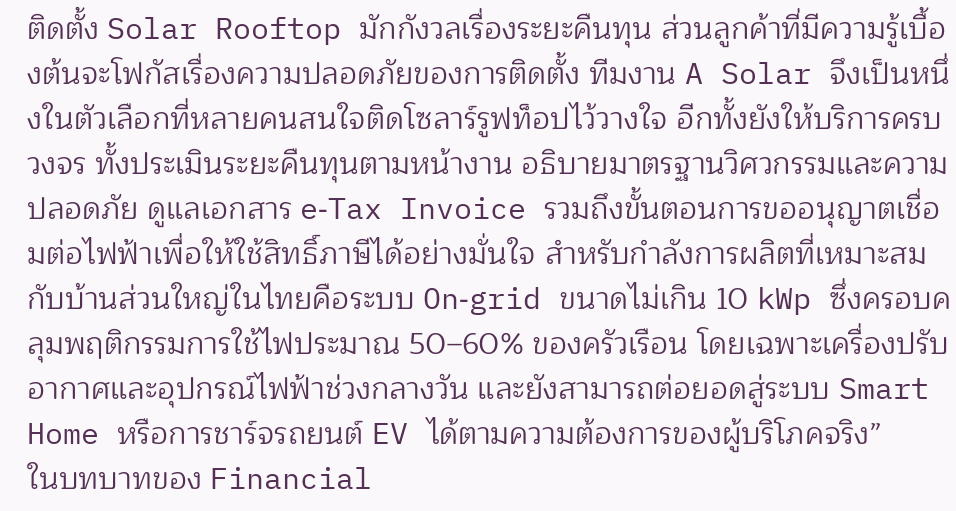ติดตั้ง Solar Rooftop มักกังวลเรื่องระยะคืนทุน ส่วนลูกค้าที่มีความรู้เบื้องต้นจะโฟกัสเรื่องความปลอดภัยของการติดตั้ง ทีมงาน A Solar จึงเป็นหนึ่งในตัวเลือกที่หลายคนสนใจติดโซลาร์รูฟท็อปไว้วางใจ อีกทั้งยังให้บริการครบวงจร ทั้งประเมินระยะคืนทุนตามหน้างาน อธิบายมาตรฐานวิศวกรรมและความปลอดภัย ดูแลเอกสาร e‑Tax Invoice รวมถึงขั้นตอนการขออนุญาตเชื่อมต่อไฟฟ้าเพื่อให้ใช้สิทธิ์ภาษีได้อย่างมั่นใจ สำหรับกำลังการผลิตที่เหมาะสมกับบ้านส่วนใหญ่ในไทยคือระบบ On‑grid ขนาดไม่เกิน 10 kWp ซึ่งครอบคลุมพฤติกรรมการใช้ไฟประมาณ 50–60% ของครัวเรือน โดยเฉพาะเครื่องปรับอากาศและอุปกรณ์ไฟฟ้าช่วงกลางวัน และยังสามารถต่อยอดสู่ระบบ Smart Home หรือการชาร์จรถยนต์ EV ได้ตามความต้องการของผู้บริโภคจริง”
ในบทบาทของ Financial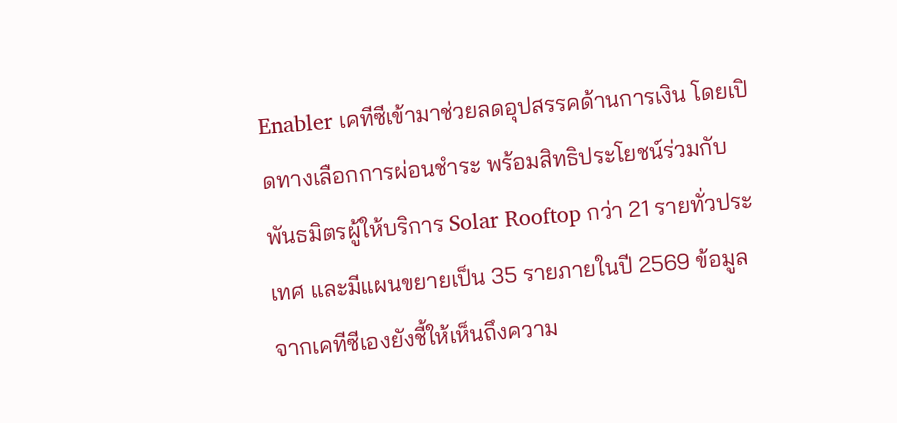Enabler เคทีซีเข้ามาช่วยลดอุปสรรคด้านการเงิน โดยเปิดทางเลือกการผ่อนชำระ พร้อมสิทธิประโยชน์ร่วมกับพันธมิตรผู้ให้บริการ Solar Rooftop กว่า 21 รายทั่วประเทศ และมีแผนขยายเป็น 35 รายภายในปี 2569 ข้อมูลจากเคทีซีเองยังชี้ให้เห็นถึงความ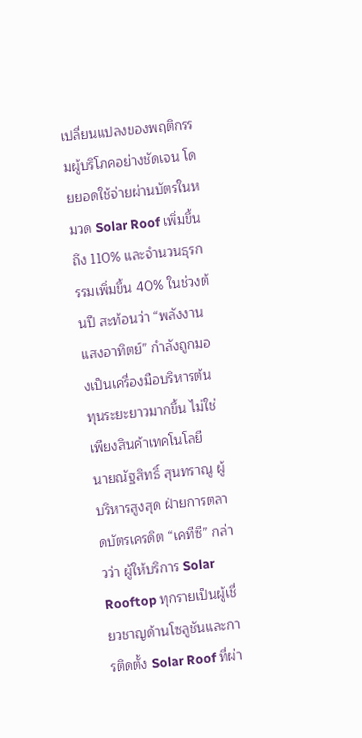เปลี่ยนแปลงของพฤติกรรมผู้บริโภคอย่างชัดเจน โดยยอดใช้จ่ายผ่านบัตรในหมวด Solar Roof เพิ่มขึ้นถึง 110% และจำนวนธุรกรรมเพิ่มขึ้น 40% ในช่วงต้นปี สะท้อนว่า “พลังงานแสงอาทิตย์” กำลังถูกมองเป็นเครื่องมือบริหารต้นทุนระยะยาวมากขึ้น ไม่ใช่เพียงสินค้าเทคโนโลยี
นายณัฐสิทธิ์ สุนทราณู ผู้บริหารสูงสุด ฝ่ายการตลาดบัตรเครดิต “เคทีซี” กล่าวว่า ผู้ให้บริการ Solar Rooftop ทุกรายเป็นผู้เชี่ยวชาญด้านโซลูชันและการติดตั้ง Solar Roof ที่ผ่า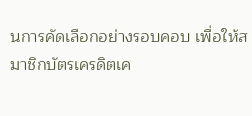นการคัดเลือกอย่างรอบคอบ เพื่อให้สมาชิกบัตรเครดิตเค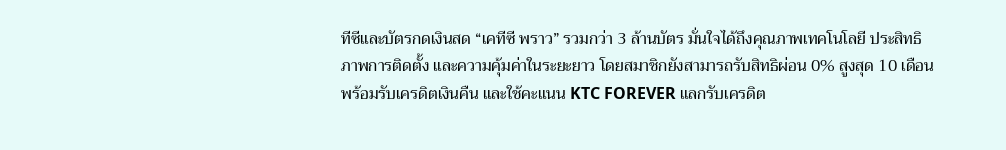ทีซีและบัตรกดเงินสด “เคทีซี พราว” รวมกว่า 3 ล้านบัตร มั่นใจได้ถึงคุณภาพเทคโนโลยี ประสิทธิภาพการติดตั้ง และความคุ้มค่าในระยะยาว โดยสมาชิกยังสามารถรับสิทธิผ่อน 0% สูงสุด 10 เดือน พร้อมรับเครดิตเงินคืน และใช้คะแนน KTC FOREVER แลกรับเครดิต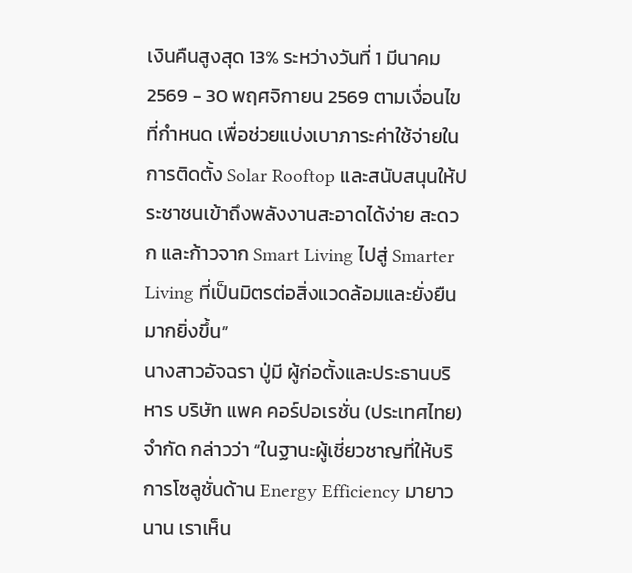เงินคืนสูงสุด 13% ระหว่างวันที่ 1 มีนาคม 2569 - 30 พฤศจิกายน 2569 ตามเงื่อนไขที่กำหนด เพื่อช่วยแบ่งเบาภาระค่าใช้จ่ายในการติดตั้ง Solar Rooftop และสนับสนุนให้ประชาชนเข้าถึงพลังงานสะอาดได้ง่าย สะดวก และก้าวจาก Smart Living ไปสู่ Smarter Living ที่เป็นมิตรต่อสิ่งแวดล้อมและยั่งยืนมากยิ่งขึ้น”
นางสาวอัจฉรา ปู่มี ผู้ก่อตั้งและประธานบริหาร บริษัท แพค คอร์ปอเรชั่น (ประเทศไทย) จำกัด กล่าวว่า “ในฐานะผู้เชี่ยวชาญที่ให้บริการโซลูชั่นด้าน Energy Efficiency มายาวนาน เราเห็น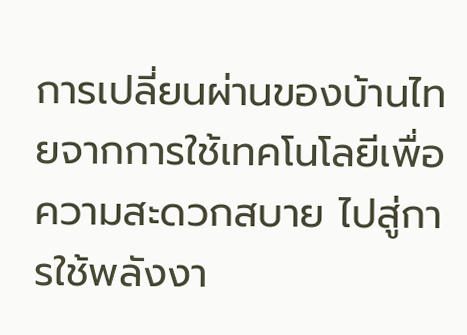การเปลี่ยนผ่านของบ้านไทยจากการใช้เทคโนโลยีเพื่อความสะดวกสบาย ไปสู่การใช้พลังงา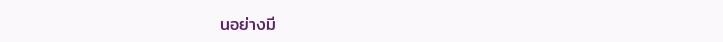นอย่างมี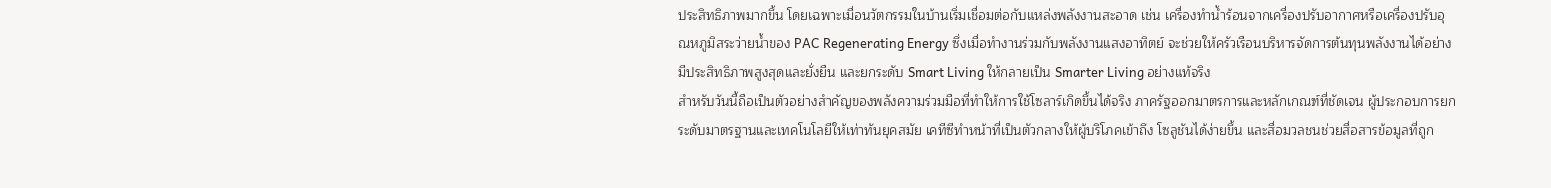ประสิทธิภาพมากขึ้น โดยเฉพาะเมื่อนวัตกรรมในบ้านเริ่มเชื่อมต่อกับแหล่งพลังงานสะอาด เช่น เครื่องทำน้ำร้อนจากเครื่องปรับอากาศหรือเครื่องปรับอุณหภูมิสระว่ายน้ำของ PAC Regenerating Energy ซึ่งเมื่อทำงานร่วมกับพลังงานแสงอาทิตย์ จะช่วยให้ครัวเรือนบริหารจัดการต้นทุนพลังงานได้อย่างมีประสิทธิภาพสูงสุดและยั่งยืน และยกระดับ Smart Living ให้กลายเป็น Smarter Living อย่างแท้จริง
สำหรับวันนี้ถือเป็นตัวอย่างสำคัญของพลังความร่วมมือที่ทำให้การใช้โซลาร์เกิดขึ้นได้จริง ภาครัฐออกมาตรการและหลักเกณฑ์ที่ชัดเจน ผู้ประกอบการยกระดับมาตรฐานและเทคโนโลยีให้เท่าทันยุคสมัย เคทีซีทำหน้าที่เป็นตัวกลางให้ผู้บริโภคเข้าถึง โซลูชันได้ง่ายขึ้น และสื่อมวลชนช่วยสื่อสารข้อมูลที่ถูก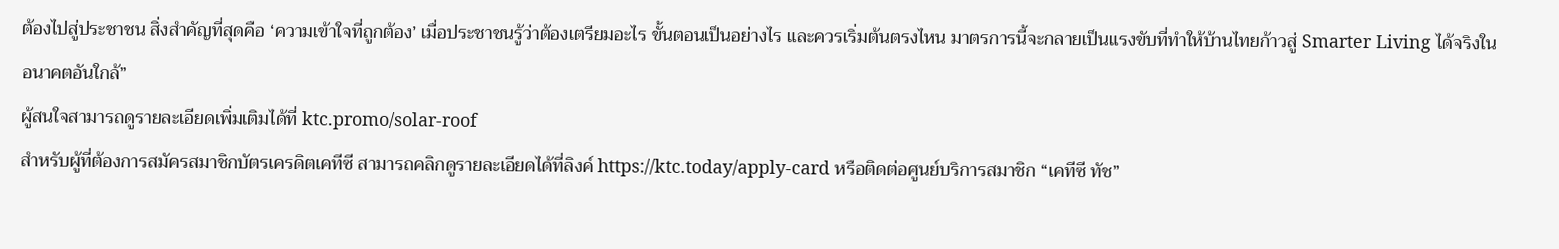ต้องไปสู่ประชาชน สิ่งสำคัญที่สุดคือ ‘ความเข้าใจที่ถูกต้อง’ เมื่อประชาชนรู้ว่าต้องเตรียมอะไร ขั้นตอนเป็นอย่างไร และควรเริ่มต้นตรงไหน มาตรการนี้จะกลายเป็นแรงขับที่ทำให้บ้านไทยก้าวสู่ Smarter Living ได้จริงในอนาคตอันใกล้”
ผู้สนใจสามารถดูรายละเอียดเพิ่มเติมได้ที่ ktc.promo/solar-roof
สำหรับผู้ที่ต้องการสมัครสมาชิกบัตรเครดิตเคทีซี สามารถคลิกดูรายละเอียดได้ที่ลิงค์ https://ktc.today/apply-card หรือติดต่อศูนย์บริการสมาชิก “เคทีซี ทัช”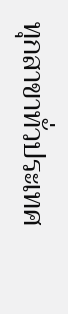ทุกสาขาทั่วประเทศ